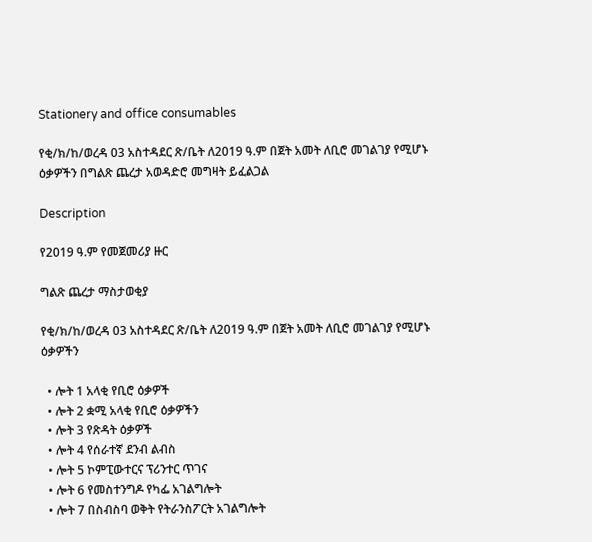Stationery and office consumables

የቂ/ክ/ከ/ወረዳ 03 አስተዳደር ጽ/ቤት ለ2019 ዓ.ም በጀት አመት ለቢሮ መገልገያ የሚሆኑ ዕቃዎችን በግልጽ ጨረታ አወዳድሮ መግዛት ይፈልጋል

Description

የ2019 ዓ.ም የመጀመሪያ ዙር

ግልጽ ጨረታ ማስታወቂያ

የቂ/ክ/ከ/ወረዳ 03 አስተዳደር ጽ/ቤት ለ2019 ዓ.ም በጀት አመት ለቢሮ መገልገያ የሚሆኑ ዕቃዎችን

  • ሎት 1 አላቂ የቢሮ ዕቃዎች
  • ሎት 2 ቋሚ አላቂ የቢሮ ዕቃዎችን
  • ሎት 3 የጽዳት ዕቃዎች
  • ሎት 4 የሰራተኛ ደንብ ልብስ
  • ሎት 5 ኮምፒውተርና ፕሪንተር ጥገና
  • ሎት 6 የመስተንግዶ የካፌ አገልግሎት
  • ሎት 7 በስብስባ ወቅት የትራንስፖርት አገልግሎት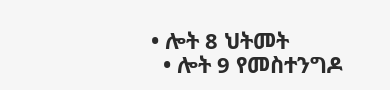• ሎት 8 ህትመት
  • ሎት 9 የመስተንግዶ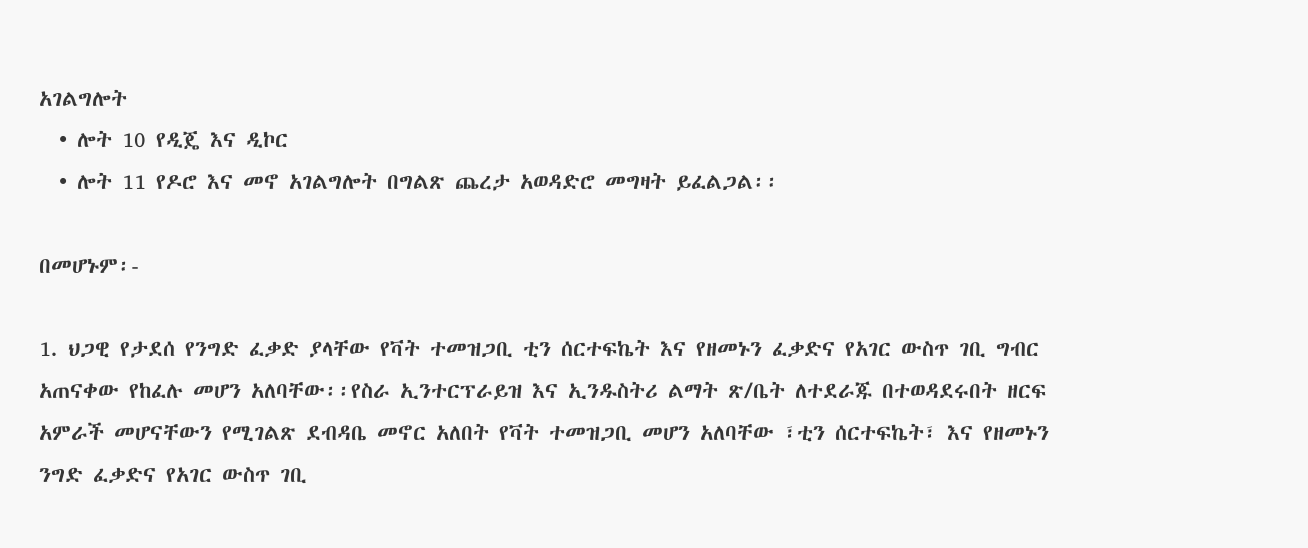አገልግሎት
  • ሎት 10 የዲጄ እና ዲኮር
  • ሎት 11 የዶሮ እና መኖ አገልግሎት በግልጽ ጨረታ አወዳድሮ መግዛት ይፈልጋል፡፡

በመሆኑም፡-

1. ህጋዊ የታደሰ የንግድ ፈቃድ ያላቸው የቫት ተመዝጋቢ ቲን ሰርተፍኬት እና የዘመኑን ፈቃድና የአገር ውስጥ ገቢ ግብር አጠናቀው የከፈሉ መሆን አለባቸው፡፡የስራ ኢንተርፕራይዝ እና ኢንዱስትሪ ልማት ጽ/ቤት ለተደራጁ በተወዳደሩበት ዘርፍ አምራች መሆናቸውን የሚገልጽ ደብዳቤ መኖር አለበት የቫት ተመዝጋቢ መሆን አለባቸው ፣ቲን ሰርተፍኬት፣ እና የዘመኑን ንግድ ፈቃድና የአገር ውስጥ ገቢ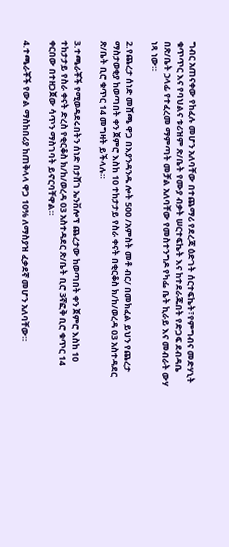ግብር አጠናቀው የከፈሉ መሆን አለባቸው በተጨማሪ የደረጃ ዕድገት ሰርተፍኬት፣የምግብና መድሃኒት ቁጥጥር እና የባህልና ቱሪዝም ጽ/ቤት የሙያ ብቃት ሠርተፍኬት እና ከተደራጁበት የድጋፍ ደብዳቤ በጽ/ቤት ኃላፊ የተፈረመ ማምጣት መቻል አለባቸው የመስተንግዶ የካፌ ቤት ኪራይ እና መብራት ውሃ ነጻ ነው።

2.የጨረታ ሰነድ መሸጫ ዋጋ በእያንዳንዱ ሎት 500 /አምስት መቶ ብር/ በመክፈል ይህን የጨረታ ማስታወቂያ ከወጣበት ቀን ጀምሮ እስከ 10 ተከታታይ የስራ ቀናት በቂርቆስ ክ/ከ/ወረዳ 03 አስተዳደር ጽ/ቤት ቢሮ ቁጥር 14 መግዛት ይችላሉ።

3.ተጫራቾች የሚወዳደሩበትን ሰነድ በታሸገ ኤንቨሎፕ ጨረታው ከወጣበት ቀን ጀምሮ እስከ 10 ተከታታይ የስራ ቀናት ድረስ የቂርቆስ ክ/ከ/ወረዳ 03 አስተዳደር ጽ/ቤት ቢሮ 3ኛፎቅ ቢሮ ቁጥር 14 ቀርበው በተዘጋጀው ሳጥን ማስገባት ይኖርባቸዋል።

4.ተጫራቾች የውል ማስከበሪያ ከጠቅላላ ዋጋ 10% ለማስያዝ ፈቃደኛ መሆን አለባቸው።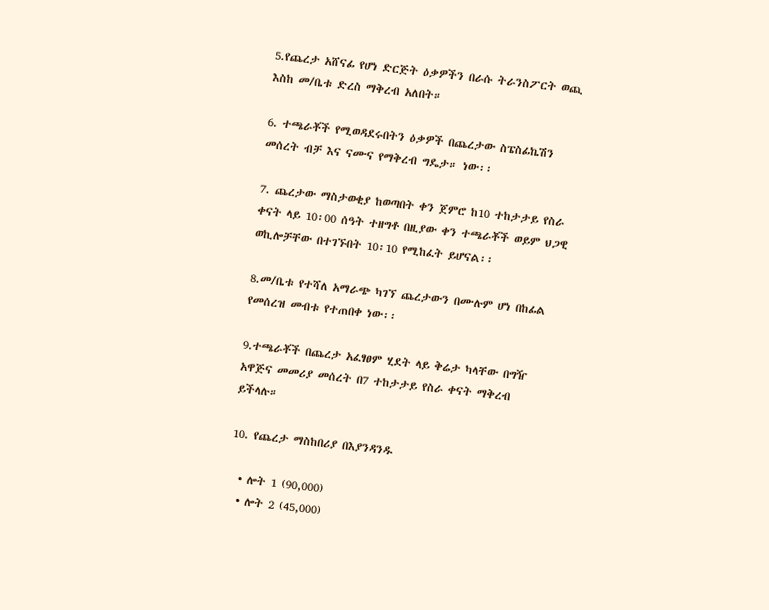5.የጨረታ አሸናፊ የሆነ ድርጅት ዕቃዎችን በራሱ ትራንስፖርት ወጪ እስከ መ/ቤቱ ድረስ ማቅረብ አለበት።

6. ተጫራቾች የሚወዳደሩበትን ዕቃዎች በጨረታው ስፔስፊኬሽን መሰረት ብቻ እና ናሙና የማቅረብ ግዴታ። ነው፡፡

7. ጨረታው ማስታወቂያ ከወጣበት ቀን ጀምሮ ከ10 ተከታታይ የስራ ቀናት ላይ 10፡00 ሰዓት ተዘግቶ በዚያው ቀን ተጫራቾች ወይም ህጋዊ ወኪሎቻቸው በተገኙበት 10፡10 የሚከፈት ይሆናል፡፡

8.መ/ቤቱ የተሻለ አማራጭ ካገኘ ጨረታውን በሙሉም ሆነ በከፊል የመሰረዝ መብቱ የተጠበቀ ነው፡፡

9.ተጫራቾች በጨረታ አፈፃፀም ሂደት ላይ ቅሬታ ካላቸው በግዥ አዋጅና መመሪያ መሰረት በ7 ተከታታይ የስራ ቀናት ማቅረብ ይችላሉ።

10. የጨረታ ማስከበሪያ በእያንዳንዱ

  • ሎት 1 (90,000)
  • ሎት 2 (45,000)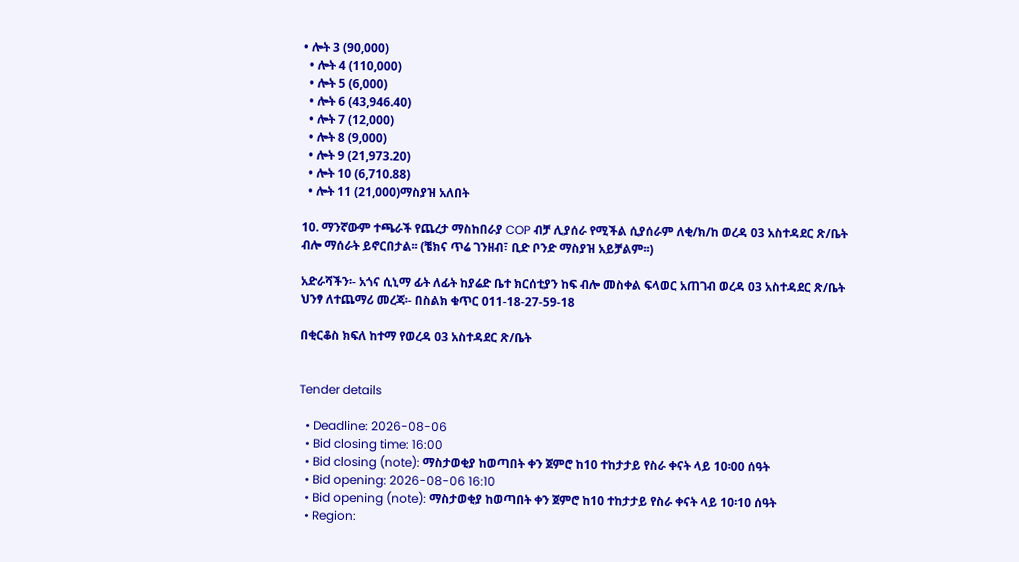• ሎት 3 (90,000)
  • ሎት 4 (110,000)
  • ሎት 5 (6,000)
  • ሎት 6 (43,946.40)
  • ሎት 7 (12,000)
  • ሎት 8 (9,000)
  • ሎት 9 (21,973.20)
  • ሎት 10 (6,710.88)
  • ሎት 11 (21,000)ማስያዝ አለበት

10. ማንኛውም ተጫራች የጨረታ ማስከበራያ COP ብቻ ሊያሰራ የሚችል ሲያሰራም ለቂ/ክ/ከ ወረዳ 03 አስተዳደር ጽ/ቤት ብሎ ማሰራት ይኖርበታል፡፡ (ቼክና ጥሬ ገንዘብ፣ ቢድ ቦንድ ማስያዝ አይቻልም፡፡)

አድራሻችን፡- አጎና ሲኒማ ፊት ለፊት ከያሬድ ቤተ ክርሰቲያን ከፍ ብሎ መስቀል ፍላወር አጠገብ ወረዳ 03 አስተዳደር ጽ/ቤት ህንፃ ለተጨማሪ መረጃ፡- በስልክ ቁጥር 011-18-27-59-18

በቂርቆስ ክፍለ ከተማ የወረዳ 03 አስተዳደር ጽ/ቤት


Tender details

  • Deadline: 2026-08-06
  • Bid closing time: 16:00
  • Bid closing (note): ማስታወቂያ ከወጣበት ቀን ጀምሮ ከ10 ተከታታይ የስራ ቀናት ላይ 10፡00 ሰዓት
  • Bid opening: 2026-08-06 16:10
  • Bid opening (note): ማስታወቂያ ከወጣበት ቀን ጀምሮ ከ10 ተከታታይ የስራ ቀናት ላይ 10፡10 ሰዓት
  • Region: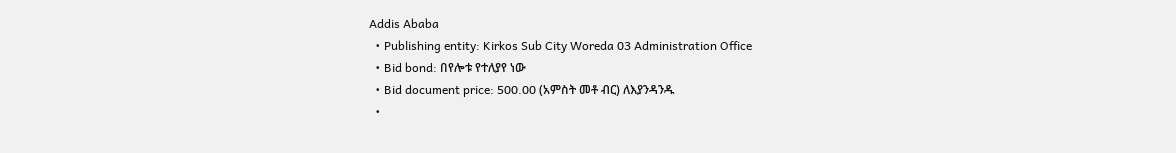Addis Ababa
  • Publishing entity: Kirkos Sub City Woreda 03 Administration Office
  • Bid bond: በየሎቱ የተለያየ ነው
  • Bid document price: 500.00 (አምስት መቶ ብር) ለእያንዳንዱ
  •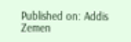Published on: Addis Zemen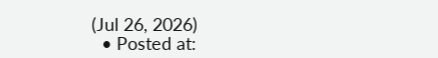(Jul 26, 2026)
  • Posted at: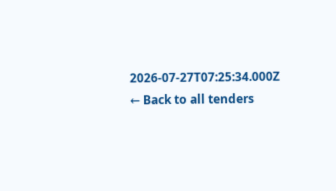2026-07-27T07:25:34.000Z
← Back to all tenders